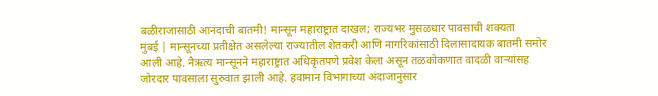बळीराजासाठी आनंदाची बातमी! मान्सून महाराष्ट्रात दाखल; राज्यभर मुसळधार पावसाची शक्यता
मुंबई | मान्सूनच्या प्रतीक्षेत असलेल्या राज्यातील शेतकरी आणि नागरिकांसाठी दिलासादायक बातमी समोर आली आहे. नैऋत्य मान्सूनने महाराष्ट्रात अधिकृतपणे प्रवेश केला असून तळकोकणात वादळी वाऱ्यांसह जोरदार पावसाला सुरुवात झाली आहे. हवामान विभागाच्या अंदाजानुसार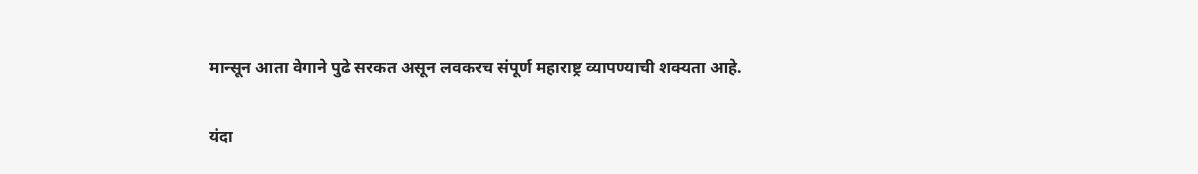मान्सून आता वेगाने पुढे सरकत असून लवकरच संपूर्ण महाराष्ट्र व्यापण्याची शक्यता आहे.

यंदा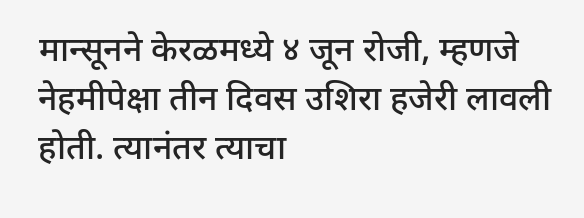मान्सूनने केरळमध्ये ४ जून रोजी, म्हणजे नेहमीपेक्षा तीन दिवस उशिरा हजेरी लावली होती. त्यानंतर त्याचा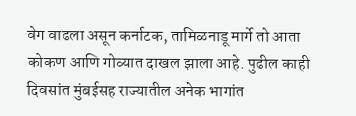वेग वाढला असून कर्नाटक, तामिळनाडू मार्गे तो आता कोकण आणि गोव्यात दाखल झाला आहे. पुढील काही दिवसांत मुंबईसह राज्यातील अनेक भागांत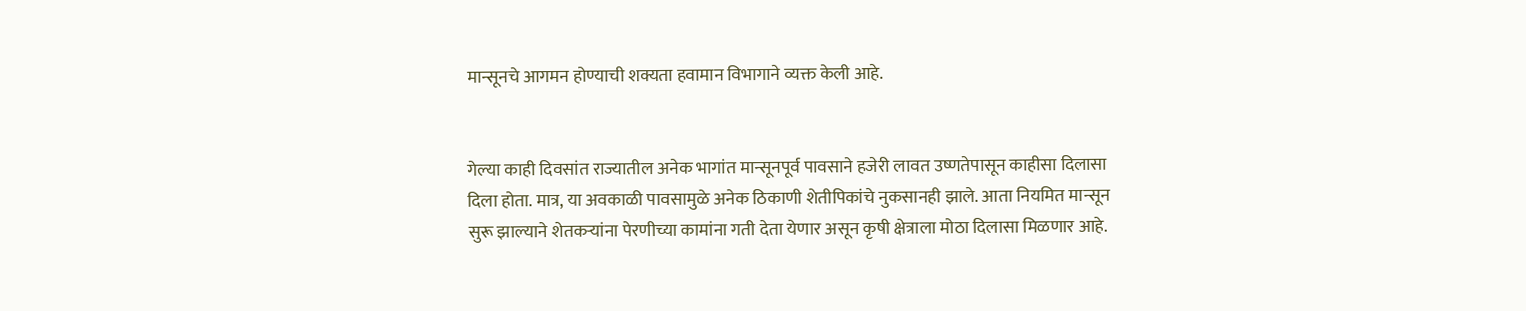मान्सूनचे आगमन होण्याची शक्यता हवामान विभागाने व्यक्त केली आहे.


गेल्या काही दिवसांत राज्यातील अनेक भागांत मान्सूनपूर्व पावसाने हजेरी लावत उष्णतेपासून काहीसा दिलासा दिला होता. मात्र, या अवकाळी पावसामुळे अनेक ठिकाणी शेतीपिकांचे नुकसानही झाले. आता नियमित मान्सून सुरू झाल्याने शेतकऱ्यांना पेरणीच्या कामांना गती देता येणार असून कृषी क्षेत्राला मोठा दिलासा मिळणार आहे.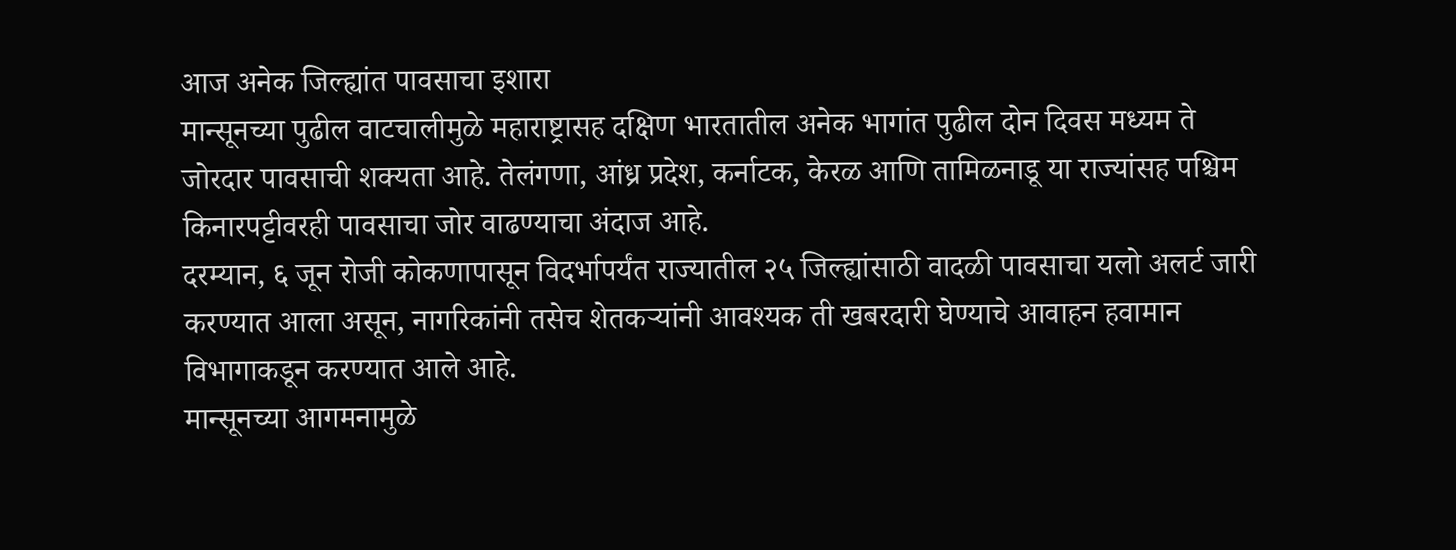आज अनेक जिल्ह्यांत पावसाचा इशारा
मान्सूनच्या पुढील वाटचालीमुळे महाराष्ट्रासह दक्षिण भारतातील अनेक भागांत पुढील दोन दिवस मध्यम ते जोरदार पावसाची शक्यता आहे. तेलंगणा, आंध्र प्रदेश, कर्नाटक, केरळ आणि तामिळनाडू या राज्यांसह पश्चिम किनारपट्टीवरही पावसाचा जोर वाढण्याचा अंदाज आहे.
दरम्यान, ६ जून रोजी कोकणापासून विदर्भापर्यंत राज्यातील २५ जिल्ह्यांसाठी वादळी पावसाचा यलो अलर्ट जारी करण्यात आला असून, नागरिकांनी तसेच शेतकऱ्यांनी आवश्यक ती खबरदारी घेण्याचे आवाहन हवामान विभागाकडून करण्यात आले आहे.
मान्सूनच्या आगमनामुळे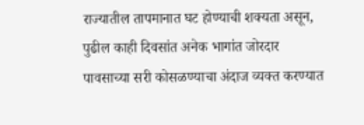राज्यातील तापमानात घट होण्याची शक्यता असून, पुढील काही दिवसांत अनेक भागांत जोरदार पावसाच्या सरी कोसळण्याचा अंदाज व्यक्त करण्यात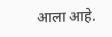आला आहे.